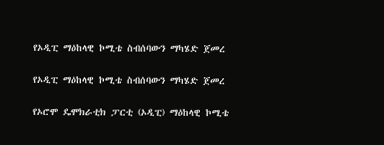የኦዲፒ ማዕከላዊ ኮሚቴ ስብሰባውን ማካሄድ ጀመረ

የኦዲፒ ማዕከላዊ ኮሚቴ ስብሰባውን ማካሄድ ጀመረ

የኦሮሞ ዴሞክራቲክ ፓርቲ (ኦዲፒ) ማዕከላዊ ኮሚቴ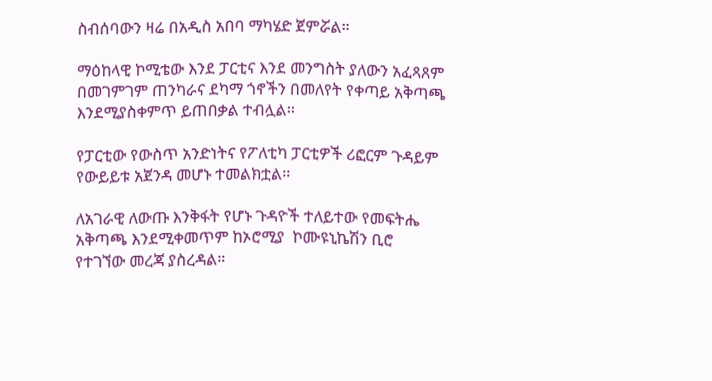ስብሰባውን ዛሬ በአዲስ አበባ ማካሄድ ጀምሯል።

ማዕከላዊ ኮሚቴው እንደ ፓርቲና እንደ መንግስት ያለውን አፈጻጸም በመገምገም ጠንካራና ደካማ ጎኖችን በመለየት የቀጣይ አቅጣጫ እንደሚያስቀምጥ ይጠበቃል ተብሏል፡፡

የፓርቲው የውስጥ አንድነትና የፖለቲካ ፓርቲዎች ሪፎርም ጉዳይም የውይይቱ አጀንዳ መሆኑ ተመልክቷል፡፡

ለአገራዊ ለውጡ እንቅፋት የሆኑ ጉዳዮች ተለይተው የመፍትሔ አቅጣጫ እንደሚቀመጥም ከኦሮሚያ  ኮሙዩኒኬሽን ቢሮ የተገኘው መረጃ ያስረዳል።